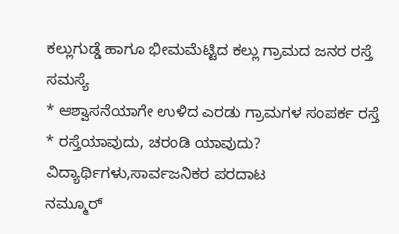ಕಲ್ಲುಗುಡ್ಡೆ ಹಾಗೂ ಭೀಮಮೆಟ್ಟಿದ ಕಲ್ಲು ಗ್ರಾಮದ ಜನರ ರಸ್ತೆ ಸಮಸ್ಯೆ
* ಆಶ್ವಾಸನೆಯಾಗೇ ಉಳಿದ ಎರಡು ಗ್ರಾಮಗಳ ಸಂಪರ್ಕ ರಸ್ತೆ
* ರಸ್ತೆಯಾವುದು, ಚರಂಡಿ ಯಾವುದು? ವಿದ್ಯಾರ್ಥಿಗಳು,ಸಾರ್ವಜನಿಕರ ಪರದಾಟ
ನಮ್ಮೂರ್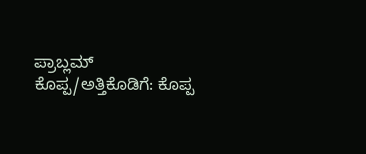ಪ್ರಾಬ್ಲಮ್
ಕೊಪ್ಪ/ಅತ್ತಿಕೊಡಿಗೆ: ಕೊಪ್ಪ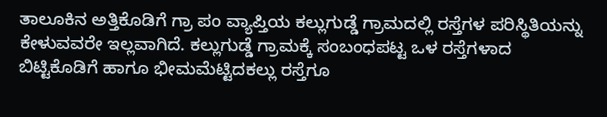ತಾಲೂಕಿನ ಅತ್ತಿಕೊಡಿಗೆ ಗ್ರಾ ಪಂ ವ್ಯಾಪ್ತಿಯ ಕಲ್ಲುಗುಡ್ಡೆ ಗ್ರಾಮದಲ್ಲಿ ರಸ್ತೆಗಳ ಪರಿಸ್ಥಿತಿಯನ್ನು ಕೇಳುವವರೇ ಇಲ್ಲವಾಗಿದೆ. ಕಲ್ಲುಗುಡ್ಡೆ ಗ್ರಾಮಕ್ಕೆ ಸಂಬಂಧಪಟ್ಟ ಒಳ ರಸ್ತೆಗಳಾದ ಬಿಟ್ಟಿಕೊಡಿಗೆ ಹಾಗೂ ಭೀಮಮೆಟ್ಟಿದಕಲ್ಲು ರಸ್ತೆಗೂ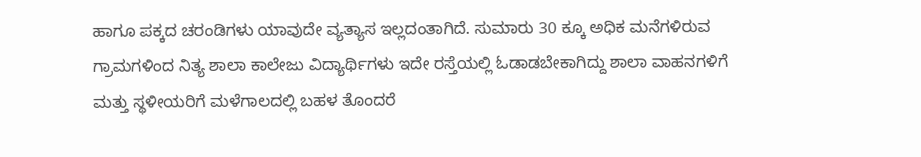ಹಾಗೂ ಪಕ್ಕದ ಚರಂಡಿಗಳು ಯಾವುದೇ ವ್ಯತ್ಯಾಸ ಇಲ್ಲದಂತಾಗಿದೆ. ಸುಮಾರು 30 ಕ್ಕೂ ಅಧಿಕ ಮನೆಗಳಿರುವ ಗ್ರಾಮಗಳಿಂದ ನಿತ್ಯ ಶಾಲಾ ಕಾಲೇಜು ವಿದ್ಯಾರ್ಥಿಗಳು ಇದೇ ರಸ್ತೆಯಲ್ಲಿ ಓಡಾಡಬೇಕಾಗಿದ್ದು ಶಾಲಾ ವಾಹನಗಳಿಗೆ ಮತ್ತು ಸ್ಥಳೀಯರಿಗೆ ಮಳೆಗಾಲದಲ್ಲಿ ಬಹಳ ತೊಂದರೆ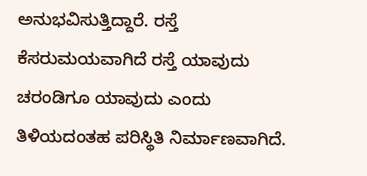ಅನುಭವಿಸುತ್ತಿದ್ದಾರೆ. ರಸ್ತೆ ಕೆಸರುಮಯವಾಗಿದೆ ರಸ್ತೆ ಯಾವುದು ಚರಂಡಿಗೂ ಯಾವುದು ಎಂದು ತಿಳಿಯದಂತಹ ಪರಿಸ್ಥಿತಿ ನಿರ್ಮಾಣವಾಗಿದೆ.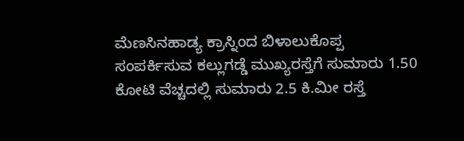ಮೆಣಸಿನಹಾಡ್ಯ ಕ್ರಾಸ್ನಿಂದ ಬಿಳಾಲುಕೊಪ್ಪ ಸಂಪರ್ಕಿಸುವ ಕಲ್ಲುಗಡ್ಡೆ ಮುಖ್ಯರಸ್ತೆಗೆ ಸುಮಾರು 1.50 ಕೋಟಿ ವೆಚ್ಚದಲ್ಲಿ ಸುಮಾರು 2.5 ಕಿ.ಮೀ ರಸ್ತೆ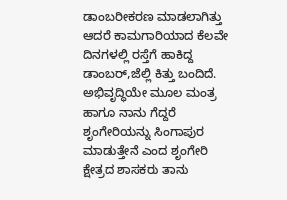ಡಾಂಬರೀಕರಣ ಮಾಡಲಾಗಿತ್ತು ಆದರೆ ಕಾಮಗಾರಿಯಾದ ಕೆಲವೇ ದಿನಗಳಲ್ಲಿ ರಸ್ತೆಗೆ ಹಾಕಿದ್ದ ಡಾಂಬರ್,ಜೆಲ್ಲಿ ಕಿತ್ತು ಬಂದಿದೆ. ಅಭಿವೃದ್ಧಿಯೇ ಮೂಲ ಮಂತ್ರ ಹಾಗೂ ನಾನು ಗೆದ್ದರೆ ಶೃಂಗೇರಿಯನ್ನು ಸಿಂಗಾಪುರ ಮಾಡುತ್ತೇನೆ ಎಂದ ಶೃಂಗೇರಿ ಕ್ಷೇತ್ರದ ಶಾಸಕರು ತಾನು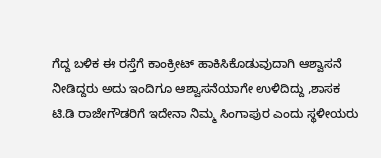ಗೆದ್ದ ಬಳಿಕ ಈ ರಸ್ತೆಗೆ ಕಾಂಕ್ರೀಟ್ ಹಾಕಿಸಿಕೊಡುವುದಾಗಿ ಆಶ್ವಾಸನೆ ನೀಡಿದ್ದರು ಅದು ಇಂದಿಗೂ ಆಶ್ವಾಸನೆಯಾಗೇ ಉಳಿದಿದ್ದು ,ಶಾಸಕ ಟಿ.ಡಿ ರಾಜೇಗೌಡರಿಗೆ ಇದೇನಾ ನಿಮ್ಮ ಸಿಂಗಾಪುರ ಎಂದು ಸ್ಥಳೀಯರು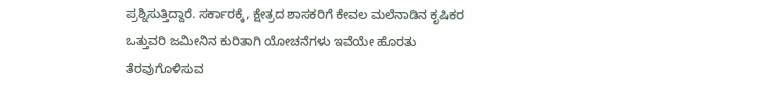ಪ್ರಶ್ನಿಸುತ್ತಿದ್ದಾರೆ. ಸರ್ಕಾರಕ್ಕೆ, ಕ್ಷೇತ್ರದ ಶಾಸಕರಿಗೆ ಕೇವಲ ಮಲೆನಾಡಿನ ಕೃಷಿಕರ ಒತ್ತುವರಿ ಜಮೀನಿನ ಕುರಿತಾಗಿ ಯೋಚನೆಗಳು ಇವೆಯೇ ಹೊರತು ತೆರವುಗೊಳಿಸುವ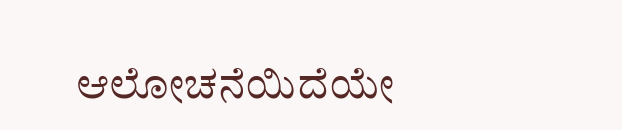ಆಲೋಚನೆಯಿದೆಯೇ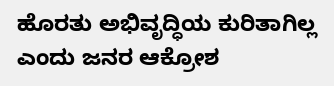ಹೊರತು ಅಭಿವೃದ್ಧಿಯ ಕುರಿತಾಗಿಲ್ಲ ಎಂದು ಜನರ ಆಕ್ರೋಶ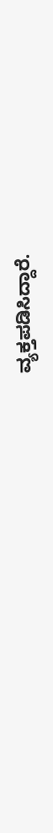ವ್ಯಕ್ತಪಡಿಸಿದ್ದಾರೆ.